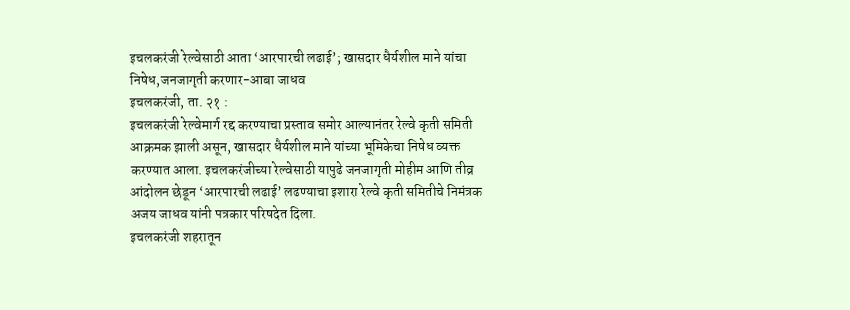इचलकरंजी रेल्वेसाठी आता ‘आरपारची लढाई’; खासदार धैर्यशील माने यांचा निषेध,जनजागृती करणार-आबा जाधव
इचलकरंजी, ता. २१ :
इचलकरंजी रेल्वेमार्ग रद्द करण्याचा प्रस्ताव समोर आल्यानंतर रेल्वे कृती समिती आक्रमक झाली असून, खासदार धैर्यशील माने यांच्या भूमिकेचा निषेध व्यक्त करण्यात आला. इचलकरंजीच्या रेल्वेसाठी यापुढे जनजागृती मोहीम आणि तीव्र आंदोलन छेडून ‘आरपारची लढाई’ लढण्याचा इशारा रेल्वे कृती समितीचे निमंत्रक अजय जाधव यांनी पत्रकार परिषदेत दिला.
इचलकरंजी शहरातून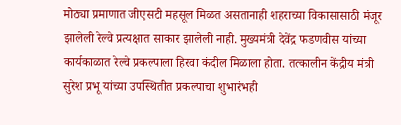मोठ्या प्रमाणात जीएसटी महसूल मिळत असतानाही शहराच्या विकासासाठी मंजूर झालेली रेल्वे प्रत्यक्षात साकार झालेली नाही. मुख्यमंत्री देवेंद्र फडणवीस यांच्या कार्यकाळात रेल्वे प्रकल्पाला हिरवा कंदील मिळाला होता. तत्कालीन केंद्रीय मंत्री सुरेश प्रभू यांच्या उपस्थितीत प्रकल्पाचा शुभारंभही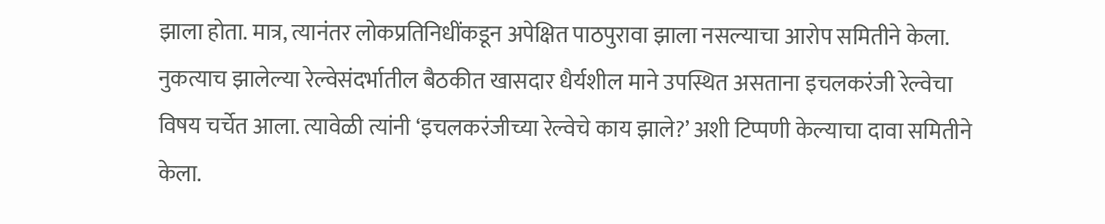झाला होता. मात्र, त्यानंतर लोकप्रतिनिधींकडून अपेक्षित पाठपुरावा झाला नसल्याचा आरोप समितीने केला.
नुकत्याच झालेल्या रेल्वेसंदर्भातील बैठकीत खासदार धैर्यशील माने उपस्थित असताना इचलकरंजी रेल्वेचा विषय चर्चेत आला. त्यावेळी त्यांनी ‘इचलकरंजीच्या रेल्वेचे काय झाले?’ अशी टिप्पणी केल्याचा दावा समितीने केला.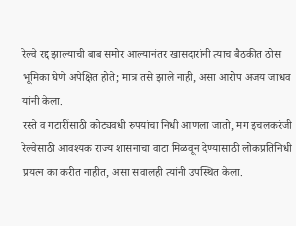रेल्वे रद्द झाल्याची बाब समोर आल्यानंतर खासदारांनी त्याच बैठकीत ठोस भूमिका घेणे अपेक्षित होते; मात्र तसे झाले नाही, असा आरोप अजय जाधव यांनी केला.
रस्ते व गटारींसाठी कोट्यवधी रुपयांचा निधी आणला जातो, मग इचलकरंजी रेल्वेसाठी आवश्यक राज्य शासनाचा वाटा मिळवून देण्यासाठी लोकप्रतिनिधी प्रयत्न का करीत नाहीत, असा सवालही त्यांनी उपस्थित केला.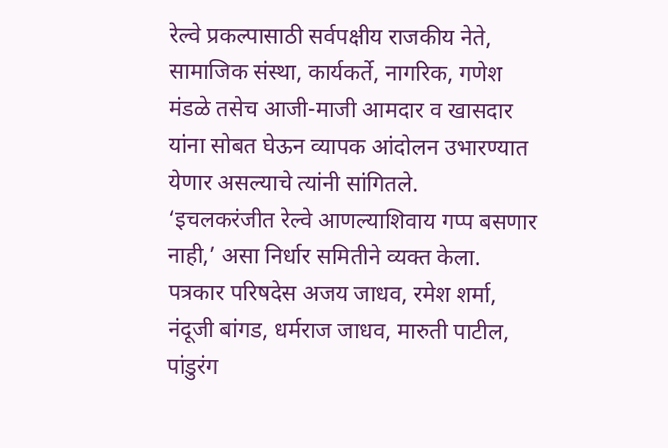रेल्वे प्रकल्पासाठी सर्वपक्षीय राजकीय नेते, सामाजिक संस्था, कार्यकर्ते, नागरिक, गणेश मंडळे तसेच आजी-माजी आमदार व खासदार यांना सोबत घेऊन व्यापक आंदोलन उभारण्यात येणार असल्याचे त्यांनी सांगितले.
‘इचलकरंजीत रेल्वे आणल्याशिवाय गप्प बसणार नाही,’ असा निर्धार समितीने व्यक्त केला.
पत्रकार परिषदेस अजय जाधव, रमेश शर्मा, नंदूजी बांगड, धर्मराज जाधव, मारुती पाटील, पांडुरंग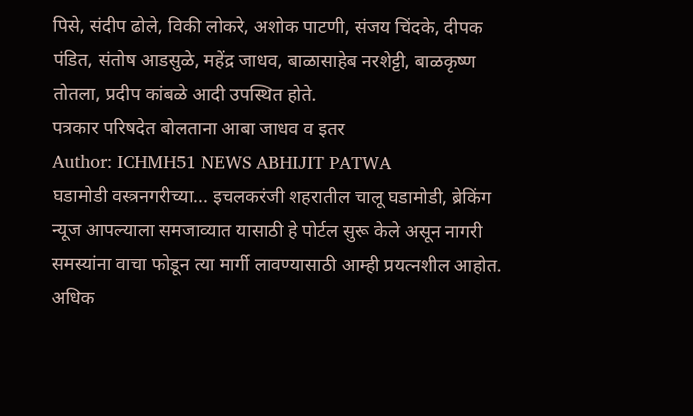पिसे, संदीप ढोले, विकी लोकरे, अशोक पाटणी, संजय चिंदके, दीपक पंडित, संतोष आडसुळे, महेंद्र जाधव, बाळासाहेब नरशेट्टी, बाळकृष्ण तोतला, प्रदीप कांबळे आदी उपस्थित होते.
पत्रकार परिषदेत बोलताना आबा जाधव व इतर
Author: ICHMH51 NEWS ABHIJIT PATWA
घडामोडी वस्त्रनगरीच्या... इचलकरंजी शहरातील चालू घडामोडी, ब्रेकिंग न्यूज आपल्याला समजाव्यात यासाठी हे पोर्टल सुरू केले असून नागरी समस्यांना वाचा फोडून त्या मार्गी लावण्यासाठी आम्ही प्रयत्नशील आहोत. अधिक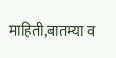माहिती,बातम्या व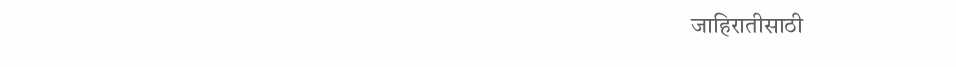जाहिरातीसाठी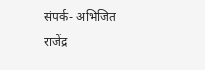संपर्क- अभिजित राजेंद्र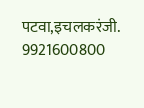पटवा,इचलकरंजी. 9921600800